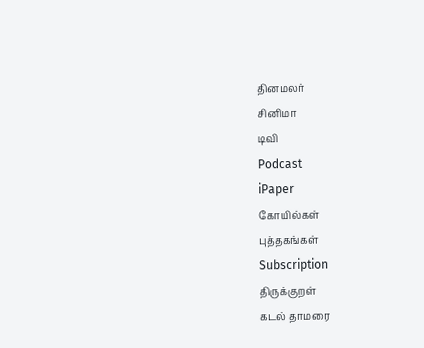தினமலர்
சினிமா
டிவி
Podcast
iPaper
கோயில்கள்
புத்தகங்கள்
Subscription
திருக்குறள்
கடல் தாமரை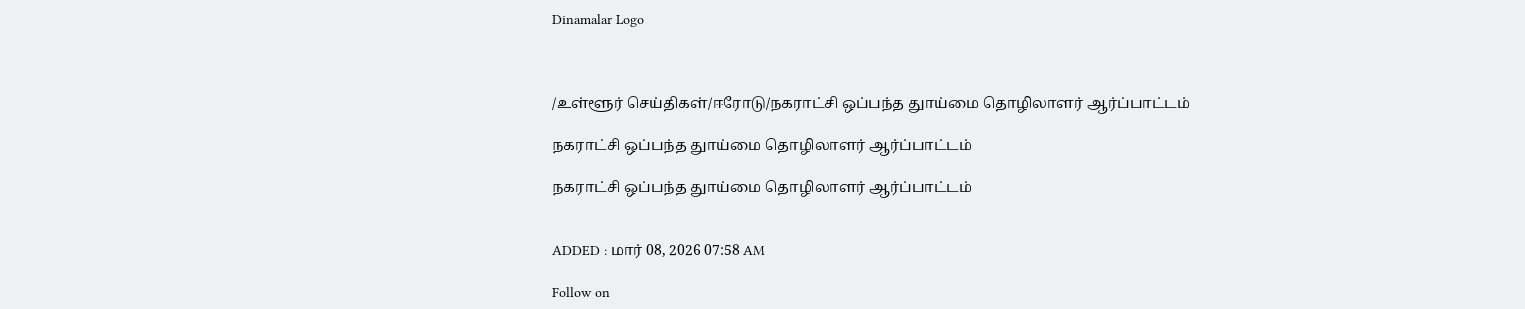Dinamalar Logo



/உள்ளூர் செய்திகள்/ஈரோடு/நகராட்சி ஒப்பந்த துாய்மை தொழிலாளர் ஆர்ப்பாட்டம்

நகராட்சி ஒப்பந்த துாய்மை தொழிலாளர் ஆர்ப்பாட்டம்

நகராட்சி ஒப்பந்த துாய்மை தொழிலாளர் ஆர்ப்பாட்டம்


ADDED : மார் 08, 2026 07:58 AM

Follow on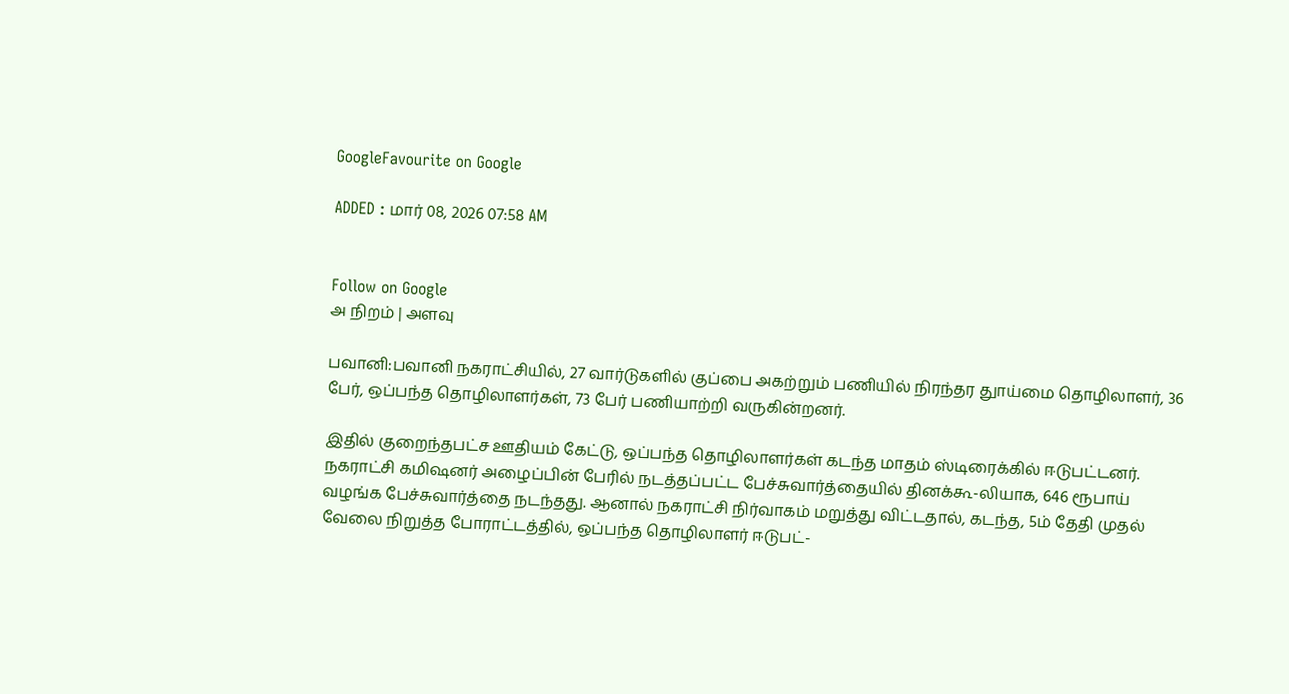GoogleFavourite on Google

ADDED : மார் 08, 2026 07:58 AM


Follow on Google
அ நிறம் | அளவு

பவானி:பவானி நகராட்சியில், 27 வார்டுகளில் குப்பை அகற்றும் பணியில் நிரந்தர துாய்மை தொழிலாளர், 36 பேர், ஒப்பந்த தொழிலாளர்கள், 73 பேர் பணியாற்றி வருகின்றனர்.

இதில் குறைந்தபட்ச ஊதியம் கேட்டு, ஒப்பந்த தொழிலாளர்கள் கடந்த மாதம் ஸ்டிரைக்கில் ஈடுபட்டனர். நகராட்சி கமிஷனர் அழைப்பின் பேரில் நடத்தப்பட்ட பேச்சுவார்த்தையில் தினக்கூ-லியாக, 646 ரூபாய் வழங்க பேச்சுவார்த்தை நடந்தது. ஆனால் நகராட்சி நிர்வாகம் மறுத்து விட்டதால், கடந்த, 5ம் தேதி முதல் வேலை நிறுத்த போராட்டத்தில், ஒப்பந்த தொழிலாளர் ஈடுபட்-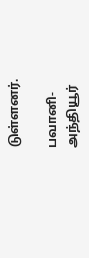டுள்ளனர்.

பவானி-அந்தியூர்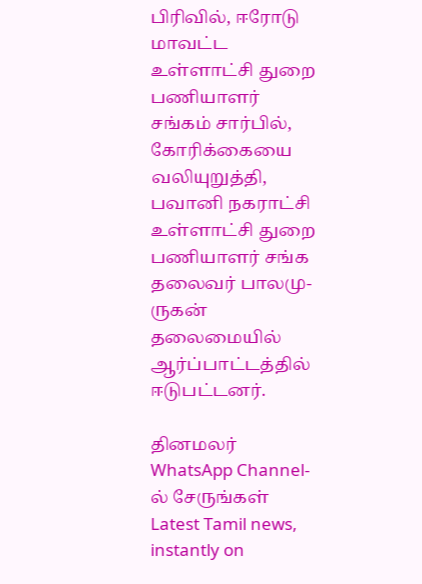பிரிவில், ஈரோடு மாவட்ட உள்ளாட்சி துறை பணியாளர் சங்கம் சார்பில், கோரிக்கையை வலியுறுத்தி, பவானி நகராட்சி உள்ளாட்சி துறை பணியாளர் சங்க தலைவர் பாலமு-ருகன் தலைமையில் ஆர்ப்பாட்டத்தில் ஈடுபட்டனர்.

தினமலர் WhatsApp Channel-ல் சேருங்கள்
Latest Tamil news, instantly on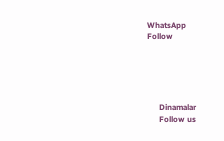WhatsApp
Follow





      Dinamalar
      Follow us